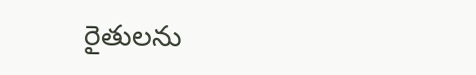రైతులను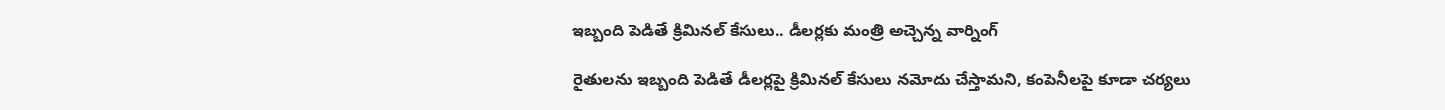ఇబ్బంది పెడితే క్రిమినల్ కేసులు.. డీలర్లకు మంత్రి అచ్చెన్న వార్నింగ్

రైతులను ఇబ్బంది పెడితే డీల‌ర్లపై క్రిమినల్ కేసులు నమోదు చేస్తామని, కంపెనీల‌పై కూడా చర్యలు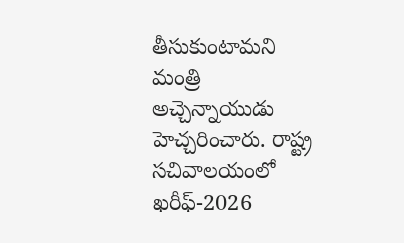తీసుకుంటామని మంత్రి అచ్చెన్నాయుడు హెచ్చరించారు. రాష్ట్ర సచివాలయంలో ఖరీఫ్-2026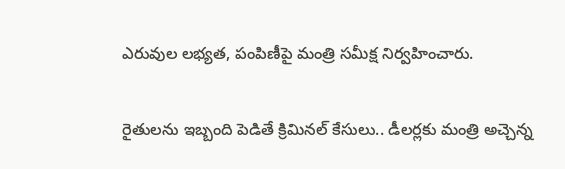ఎరువుల లభ్యత, పంపిణీపై మంత్రి సమీక్ష నిర్వహించారు.

రైతులను ఇబ్బంది పెడితే క్రిమినల్ కేసులు.. డీలర్లకు మంత్రి అచ్చెన్న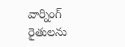వార్నింగ్
రైతులను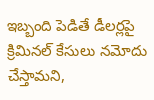ఇబ్బంది పెడితే డీల‌ర్లపై క్రిమినల్ కేసులు నమోదు చేస్తామని,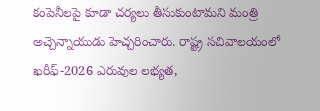కంపెనీల‌పై కూడా చర్యలు తీసుకుంటామని మంత్రి అచ్చెన్నాయుడు హెచ్చరించారు. రాష్ట్ర సచివాలయంలో ఖరీఫ్-2026 ఎరువుల లభ్యత,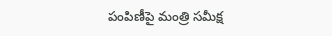పంపిణీపై మంత్రి సమీక్ష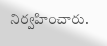నిర్వహించారు.